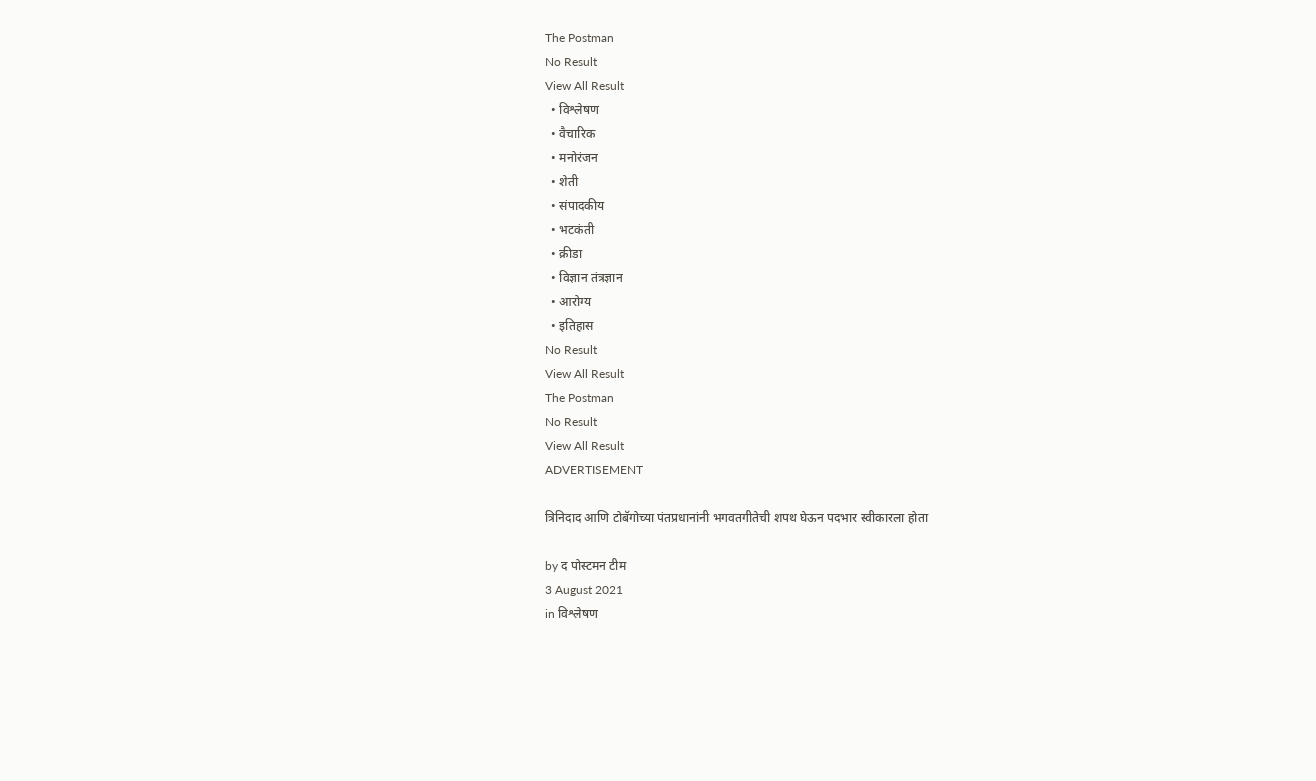The Postman
No Result
View All Result
  • विश्लेषण
  • वैचारिक
  • मनोरंजन
  • शेती
  • संपादकीय
  • भटकंती
  • क्रीडा
  • विज्ञान तंत्रज्ञान
  • आरोग्य
  • इतिहास
No Result
View All Result
The Postman
No Result
View All Result
ADVERTISEMENT

त्रिनिदाद आणि टोबॅगोच्या पंतप्रधानांनी भगवतगीतेची शपथ घेऊन पदभार स्वीकारला होता

by द पोस्टमन टीम
3 August 2021
in विश्लेषण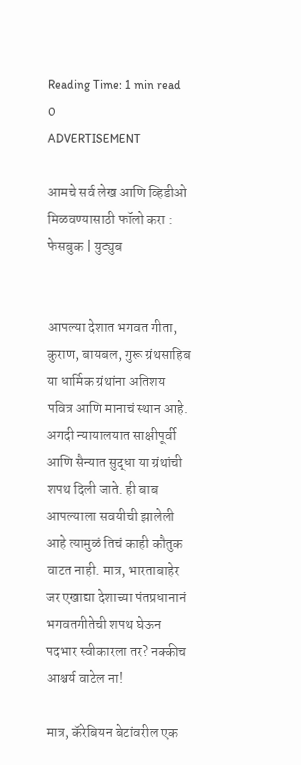Reading Time: 1 min read
0
ADVERTISEMENT

आमचे सर्व लेख आणि व्हिडीओ मिळवण्यासाठी फॉलो करा : फेसबुक | युट्युब


आपल्या देशात भगवत गीता, कुराण, बायबल, गुरू ग्रंथसाहिब या धार्मिक ग्रंथांना अतिशय पवित्र आणि मानाचं स्थान आहे. अगदी न्यायालयात साक्षीपूर्वी आणि सैन्यात सुद्धा या ग्रंथांची शपथ दिली जाते. ही बाब आपल्याला सवयीची झालेली आहे त्यामुळं तिचं काही कौतुक वाटत नाही. मात्र, भारताबाहेर जर एखाद्या देशाच्या पंतप्रधानानं भगवतगीतेची शपथ घेऊन पदभार स्वीकारला तर? नक्कीच आश्चर्य वाटेल ना!

मात्र, कॅरेबियन बेटांवरील एक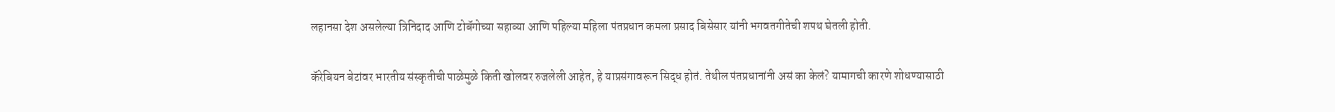लहानसा देश असलेल्या त्रिनिदाद आणि टोबॅगोच्या सहाव्या आणि पहिल्या महिला पंतप्रधान कमला प्रसाद बिसेसार यांनी भगवतगीतेची शपथ घेतली होती.

कॅरेबियन बेटांवर भारतीय संस्कृतीची पाळेमुळे किती खोलवर रुजलेली आहेत, हे याप्रसंगावरून सिद्ध होतं. तेथील पंतप्रधानांनी असं का केलं? यामागची कारणे शोधण्यासाठी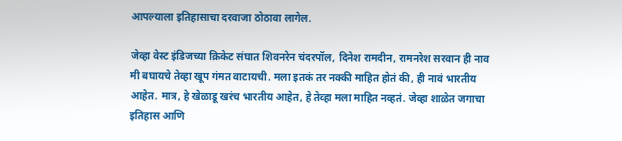आपल्याला इतिहासाचा दरवाजा ठोठावा लागेल.

जेव्हा वेस्ट इंडिजच्या क्रिकेट संघात शिवनरेन चंदरपॉल, दिनेश रामदीन, रामनरेश सरवान ही नाव मी बघायचे तेव्हा खूप गंमत वाटायची. मला इतकं तर नक्की माहित होतं की, ही नावं भारतीय आहेत. मात्र, हे खेळाडू खरंच भारतीय आहेत, हे तेव्हा मला माहित नव्हतं. जेव्हा शाळेत जगाचा इतिहास आणि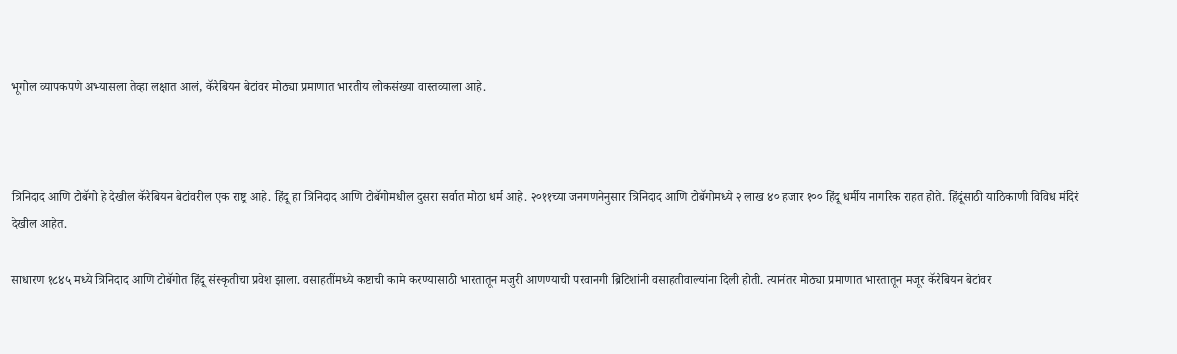भूगोल व्यापकपणे अभ्यासला तेव्हा लक्षात आलं, कॅरेबियन बेटांवर मोठ्या प्रमाणात भारतीय लोकसंख्या वास्तव्याला आहे.



त्रिनिदाद आणि टोबॅगो हे देखील कॅरेबियन बेटांवरील एक राष्ट्र आहे. हिंदू हा त्रिनिदाद आणि टोबॅगोमधील दुसरा सर्वात मोठा धर्म आहे. २०११च्या जनगणनेनुसार त्रिनिदाद आणि टोबॅगोमध्ये २ लाख ४० हजार १०० हिंदू धर्मीय नागरिक राहत होते. हिंदूंसाठी याठिकाणी विविध मंदिरं देखील आहेत.

साधारण १८४५ मध्ये त्रिनिदाद आणि टोबॅगोत हिंदू संस्कृतीचा प्रवेश झाला. वसाहतींमध्ये कष्टाची कामे करण्यासाठी भारतातून मजुरी आणण्याची परवानगी ब्रिटिशांनी वसाहतीवाल्यांना दिली होती. त्यानंतर मोठ्या प्रमाणात भारतातून मजूर कॅरेबियन बेटांवर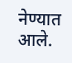नेण्यात आले.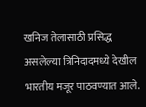खनिज तेलासाठी प्रसिद्ध असलेल्या त्रिनिदादमध्ये देखील भारतीय मजूर पाठवण्यात आले.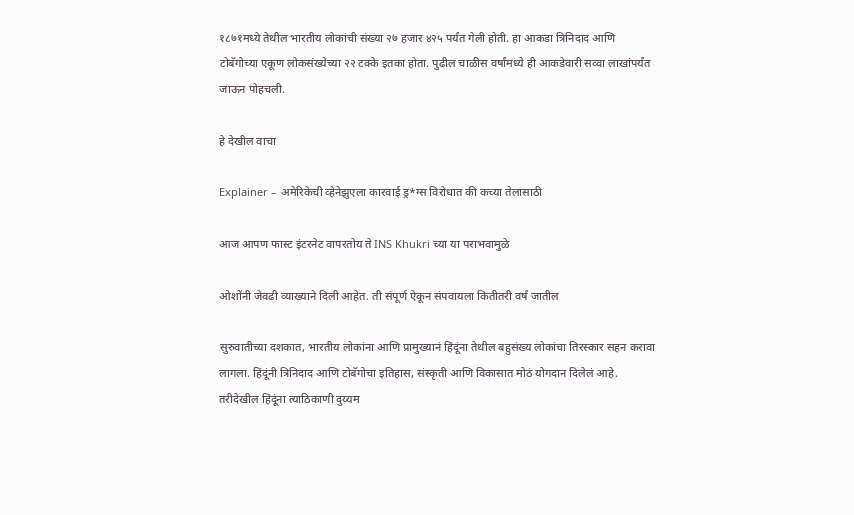१८७१मध्ये तेथील भारतीय लोकांची संख्या २७ हजार ४२५ पर्यंत गेली होती. हा आकडा त्रिनिदाद आणि टोबॅगोच्या एकूण लोकसंख्येच्या २२ टक्के इतका होता. पुढील चाळीस वर्षांमध्ये ही आकडेवारी सव्वा लाखांपर्यंत जाऊन पोहचली.

हे देखील वाचा

Explainer – अमेरिकेची व्हेनेझुएला कारवाई ड्र*ग्स विरोधात की कच्या तेलासाठी

आज आपण फास्ट इंटरनेट वापरतोय ते INS Khukri च्या या पराभवामुळे

ओशोंनी जेवढी व्याख्याने दिली आहेत. ती संपूर्ण ऐकून संपवायला कितीतरी वर्षं जातील

सुरुवातीच्या दशकात, भारतीय लोकांना आणि प्रामुख्यानं हिंदूंना तेथील बहुसंख्य लोकांचा तिरस्कार सहन करावा लागला. हिंदूंनी त्रिनिदाद आणि टोबॅगोचा इतिहास, संस्कृती आणि विकासात मोठं योगदान दिलेलं आहे. तरीदेखील हिंदूंना त्याठिकाणी दुय्यम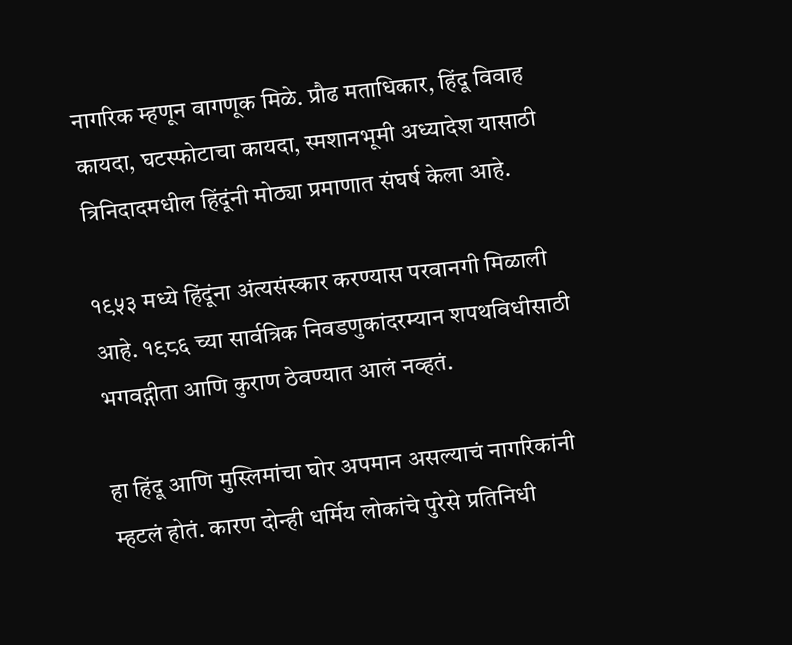नागरिक म्हणून वागणूक मिळे. प्रौढ मताधिकार, हिंदू विवाह कायदा, घटस्फोटाचा कायदा, स्मशानभूमी अध्यादेश यासाठी त्रिनिदादमधील हिंदूंनी मोठ्या प्रमाणात संघर्ष केला आहे.

१९५३ मध्ये हिंदूंना अंत्यसंस्कार करण्यास परवानगी मिळाली आहे. १९८६ च्या सार्वत्रिक निवडणुकांदरम्यान शपथविधीसाठी भगवद्गीता आणि कुराण ठेवण्यात आलं नव्हतं.

हा हिंदू आणि मुस्लिमांचा घोर अपमान असल्याचं नागरिकांनी म्हटलं होतं. कारण दोन्ही धर्मिय लोकांचे पुरेसे प्रतिनिधी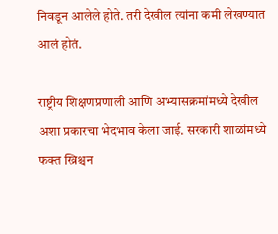निवडून आलेले होते. तरी देखील त्यांना कमी लेखण्यात आलं होतं.

राष्ट्रीय शिक्षणप्रणाली आणि अभ्यासक्रमांमध्ये देखील अशा प्रकारचा भेदभाव केला जाई. सरकारी शाळांमध्ये फक्त ख्रिश्चन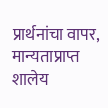प्रार्थनांचा वापर, मान्यताप्राप्त शालेय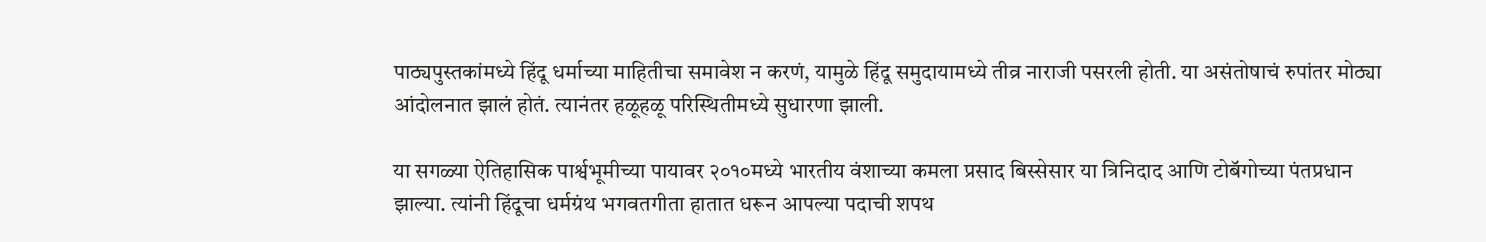पाठ्यपुस्तकांमध्ये हिंदू धर्माच्या माहितीचा समावेश न करणं, यामुळे हिंदू समुदायामध्ये तीव्र नाराजी पसरली होती. या असंतोषाचं रुपांतर मोठ्या आंदोलनात झालं होतं. त्यानंतर हळूहळू परिस्थितीमध्ये सुधारणा झाली.

या सगळ्या ऐतिहासिक पार्श्वभूमीच्या पायावर २०१०मध्ये भारतीय वंशाच्या कमला प्रसाद बिस्सेसार या त्रिनिदाद आणि टोबॅगोच्या पंतप्रधान झाल्या. त्यांनी हिंदूचा धर्मग्रंथ भगवतगीता हातात धरून आपल्या पदाची शपथ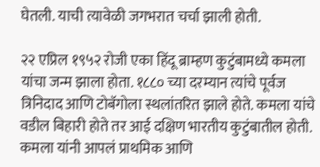घेतली. याची त्यावेळी जगभरात चर्चा झाली होती.

२२ एप्रिल १९५२ रोजी एका हिंदू ब्राम्हण कुटुंबामध्ये कमला यांचा जन्म झाला होता. १८८० च्या दरम्यान त्यांचे पूर्वज त्रिनिदाद आणि टोबॅगोला स्थलांतरित झाले होते. कमला यांचे वडील बिहारी होते तर आई दक्षिण भारतीय कुटुंबातील होती. कमला यांनी आपलं प्राथमिक आणि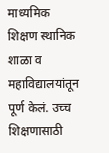माध्यमिक शिक्षण स्थानिक शाळा व महाविद्यालयांतून पूर्ण केलं. उच्च शिक्षणासाठी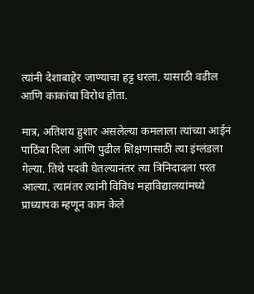त्यांनी देशाबाहेर जाण्याचा हट्ट धरला. यासाठी वडील आणि काकांचा विरोध होता.

मात्र, अतिशय हुशार असलेल्या कमलाला त्यांच्या आईनं पाठिंबा दिला आणि पुढील शिक्षणासाठी त्या इंग्लंडला गेल्या. तिथे पदवी घेतल्यानंतर त्या त्रिनिदादला परत आल्या. त्यानंतर त्यांनी विविध महाविद्यालयांमध्ये प्राध्यापक म्हणून काम केले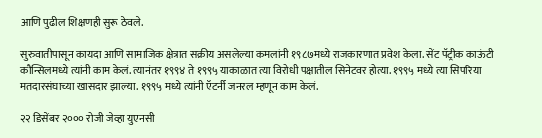आणि पुढील शिक्षणही सुरू ठेवले.

सुरुवातीपासून कायदा आणि सामाजिक क्षेत्रात सक्रीय असलेल्या कमलांनी १९८७मध्ये राजकारणात प्रवेश केला. सेंट पॅट्रीक काऊंटी कौन्सिलमध्ये त्यांनी काम केलं. त्यानंतर १९९४ ते १९९५ याकाळात त्या विरोधी पक्षातील सिनेटवर होत्या. १९९५ मध्ये त्या सिपरिया मतदारसंघाच्या खासदार झाल्या. १९९५ मध्ये त्यांनी ऍटर्नी जनरल म्हणून काम केलं.

२२ डिसेंबर २००० रोजी जेव्हा युएनसी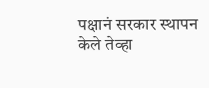पक्षानं सरकार स्थापन केले तेव्हा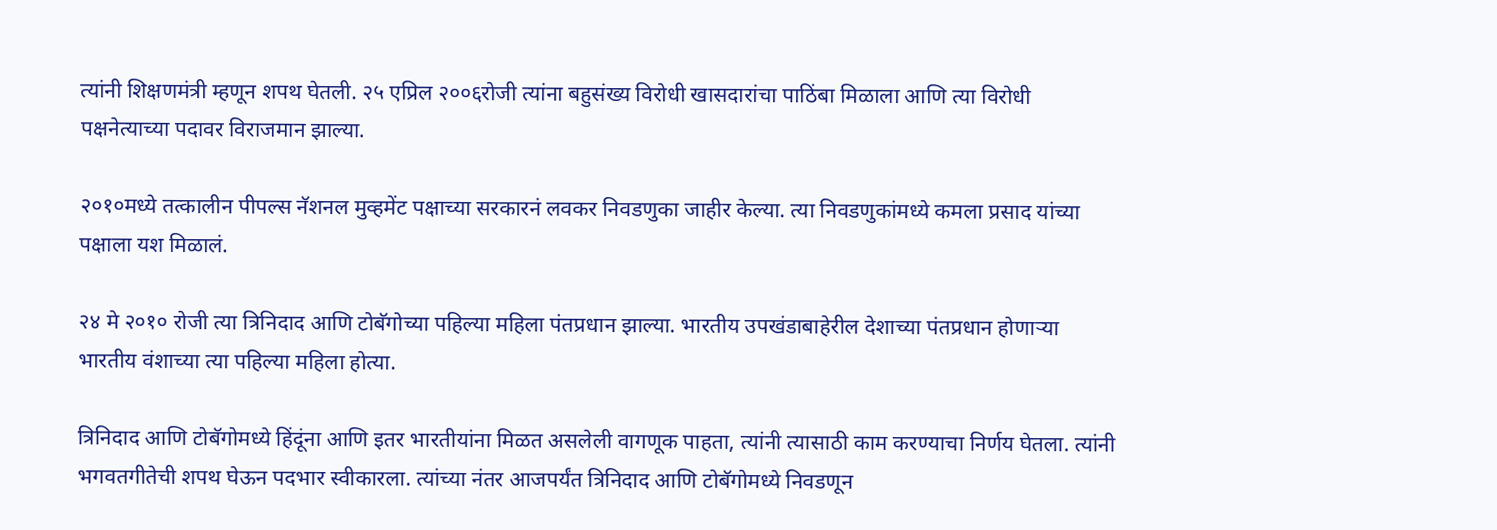त्यांनी शिक्षणमंत्री म्हणून शपथ घेतली. २५ एप्रिल २००६रोजी त्यांना बहुसंख्य विरोधी खासदारांचा पाठिंबा मिळाला आणि त्या विरोधी पक्षनेत्याच्या पदावर विराजमान झाल्या.

२०१०मध्ये तत्कालीन पीपल्स नॅशनल मुव्हमेंट पक्षाच्या सरकारनं लवकर निवडणुका जाहीर केल्या. त्या निवडणुकांमध्ये कमला प्रसाद यांच्या पक्षाला यश मिळालं.

२४ मे २०१० रोजी त्या त्रिनिदाद आणि टोबॅगोच्या पहिल्या महिला पंतप्रधान झाल्या. भारतीय उपखंडाबाहेरील देशाच्या पंतप्रधान होणाऱ्या भारतीय वंशाच्या त्या पहिल्या महिला होत्या.

त्रिनिदाद आणि टोबॅगोमध्ये हिंदूंना आणि इतर भारतीयांना मिळत असलेली वागणूक पाहता, त्यांनी त्यासाठी काम करण्याचा निर्णय घेतला. त्यांनी भगवतगीतेची शपथ घेऊन पदभार स्वीकारला. त्यांच्या नंतर आजपर्यंत त्रिनिदाद आणि टोबॅगोमध्ये निवडणून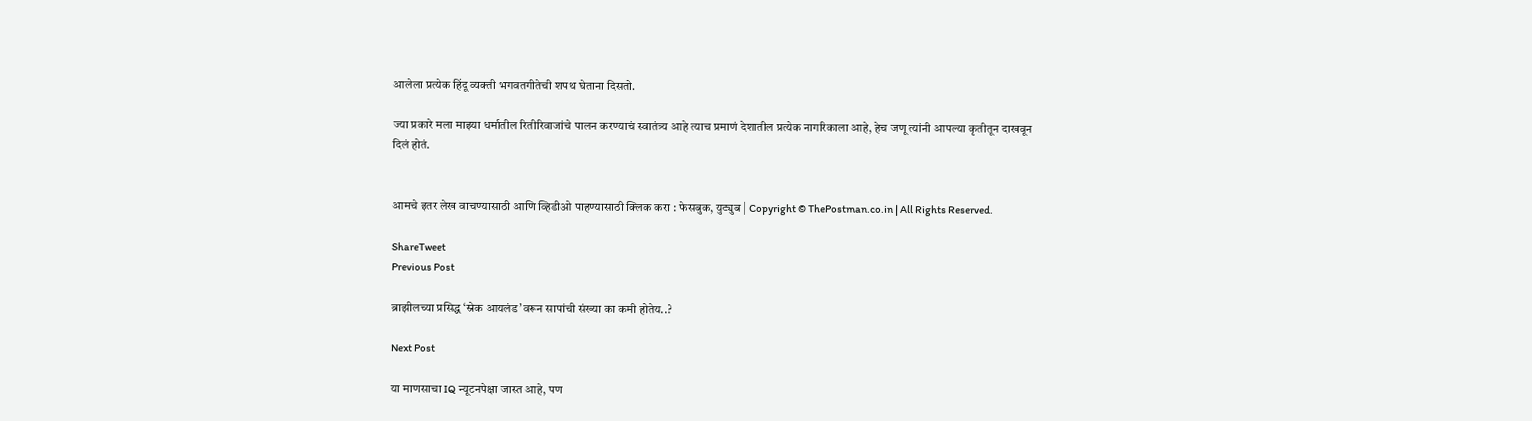आलेला प्रत्येक हिंदू व्यक्ती भगवतगीतेची शपथ घेताना दिसतो.

ज्या प्रकारे मला माझ्या धर्मातील रितीरिवाजांचे पालन करण्याचं स्वातंत्र्य आहे त्याच प्रमाणं देशातील प्रत्येक नागरिकाला आहे, हेच जणू त्यांनी आपल्या कृतीतून दाखवून दिलं होतं.


आमचे इतर लेख वाचण्यासाठी आणि व्हिडीओ पाहण्यासाठी क्लिक करा : फेसबुक, युट्युब | Copyright © ThePostman.co.in | All Rights Reserved.

ShareTweet
Previous Post

ब्राझीलच्या प्रसिद्ध ‘स्नेक आयलंड’वरून सापांची संख्या का कमी होतेय..?

Next Post

या माणसाचा IQ न्यूटनपेक्षा जास्त आहे, पण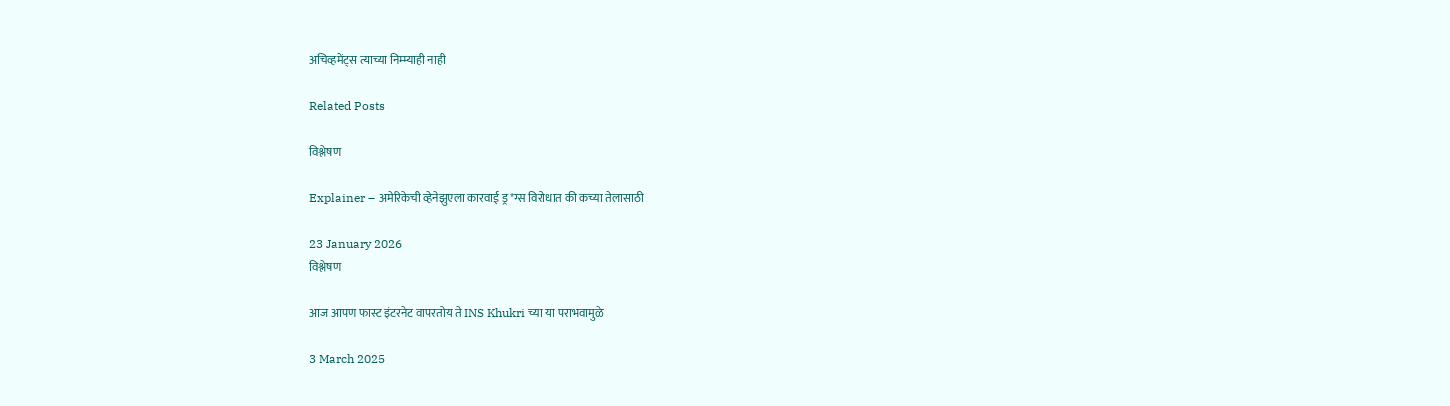अचिव्हमेंट्स त्याच्या निम्म्याही नाही

Related Posts

विश्लेषण

Explainer – अमेरिकेची व्हेनेझुएला कारवाई ड्र*ग्स विरोधात की कच्या तेलासाठी

23 January 2026
विश्लेषण

आज आपण फास्ट इंटरनेट वापरतोय ते INS Khukri च्या या पराभवामुळे

3 March 2025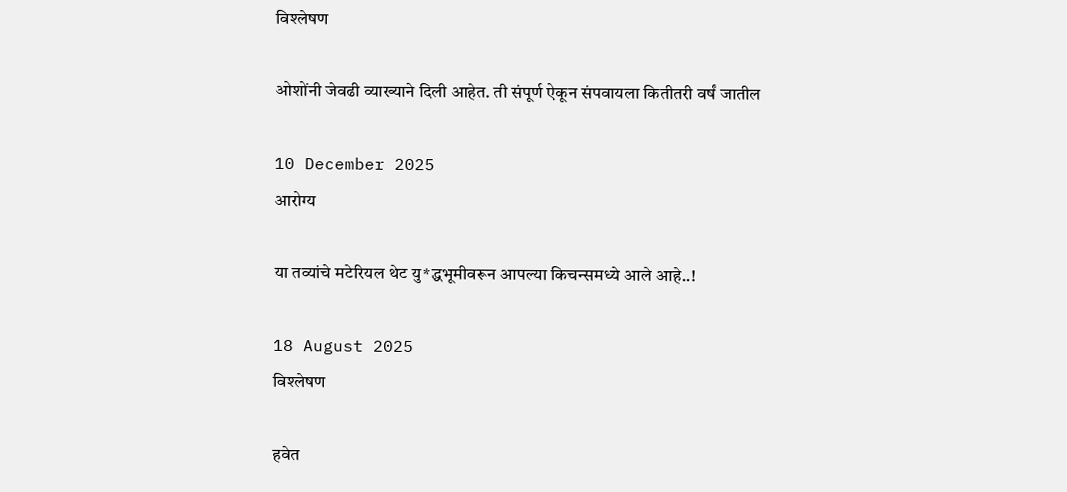विश्लेषण

ओशोंनी जेवढी व्याख्याने दिली आहेत. ती संपूर्ण ऐकून संपवायला कितीतरी वर्षं जातील

10 December 2025
आरोग्य

या तव्यांचे मटेरियल थेट यु*द्धभूमीवरून आपल्या किचन्समध्ये आले आहे..!

18 August 2025
विश्लेषण

हवेत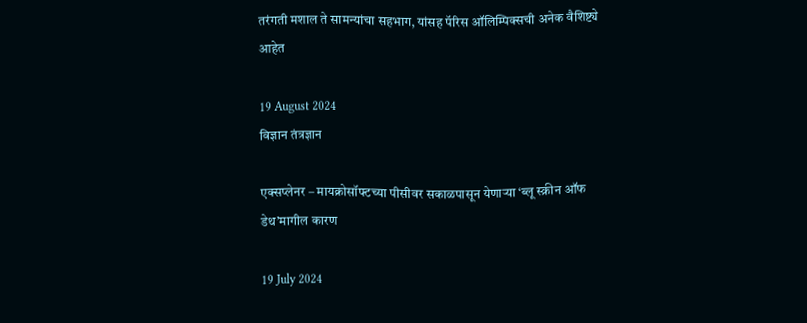तरंगती मशाल ते सामन्यांचा सहभाग, यांसह पॅरिस ऑलिम्पिक्सची अनेक वैशिष्ट्ये आहेत

19 August 2024
विज्ञान तंत्रज्ञान

एक्सप्लेनर – मायक्रोसॉफ्टच्या पीसीवर सकाळपासून येणाऱ्या ‘ब्लू स्क्रीन ऑफ डेथ’मागील कारण

19 July 2024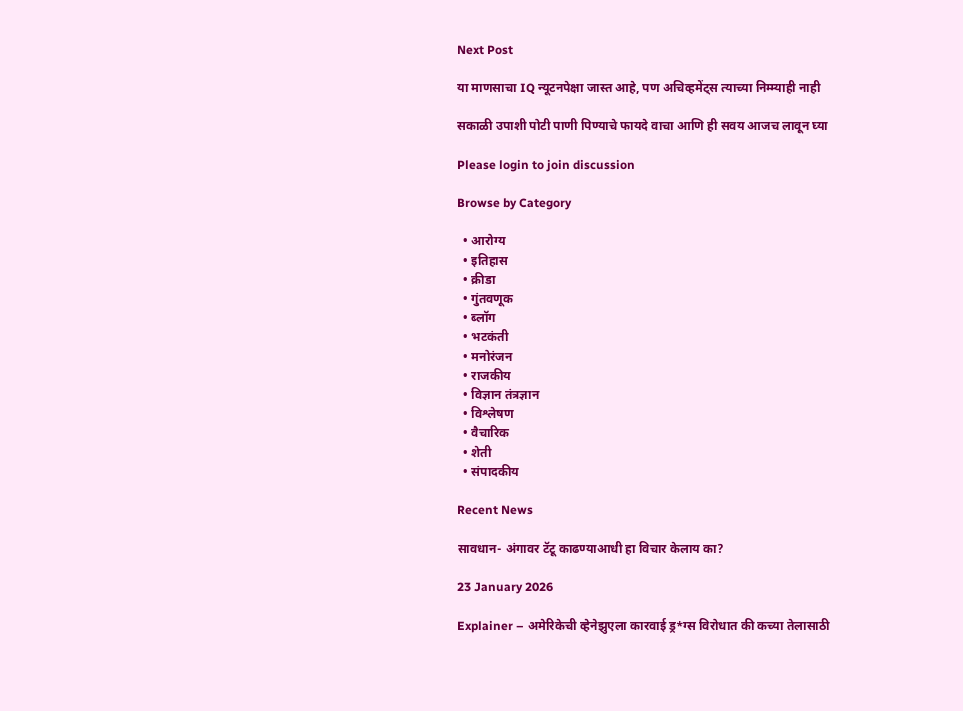Next Post

या माणसाचा IQ न्यूटनपेक्षा जास्त आहे, पण अचिव्हमेंट्स त्याच्या निम्म्याही नाही

सकाळी उपाशी पोटी पाणी पिण्याचे फायदे वाचा आणि ही सवय आजच लावून घ्या

Please login to join discussion

Browse by Category

  • आरोग्य
  • इतिहास
  • क्रीडा
  • गुंतवणूक
  • ब्लॉग
  • भटकंती
  • मनोरंजन
  • राजकीय
  • विज्ञान तंत्रज्ञान
  • विश्लेषण
  • वैचारिक
  • शेती
  • संपादकीय

Recent News

सावधान- अंगावर टॅटू काढण्याआधी हा विचार केलाय का?

23 January 2026

Explainer – अमेरिकेची व्हेनेझुएला कारवाई ड्र*ग्स विरोधात की कच्या तेलासाठी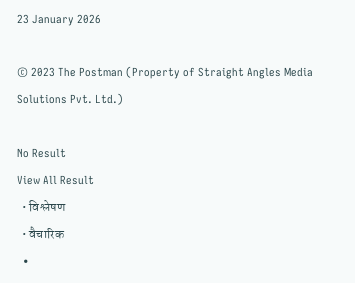23 January 2026

© 2023 The Postman (Property of Straight Angles Media Solutions Pvt. Ltd.)

No Result
View All Result
  • विश्लेषण
  • वैचारिक
  •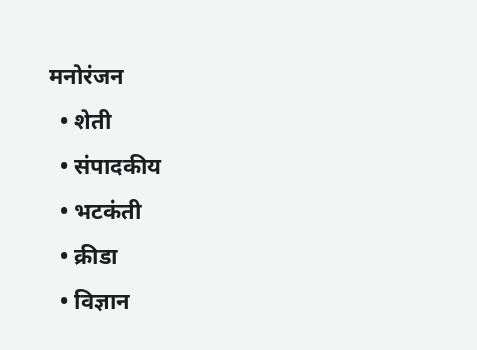मनोरंजन
  • शेती
  • संपादकीय
  • भटकंती
  • क्रीडा
  • विज्ञान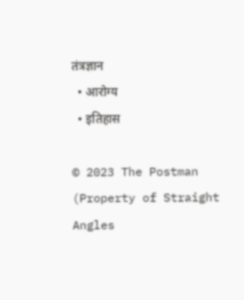तंत्रज्ञान
  • आरोग्य
  • इतिहास

© 2023 The Postman (Property of Straight Angles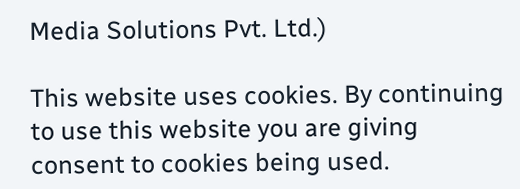Media Solutions Pvt. Ltd.)

This website uses cookies. By continuing to use this website you are giving consent to cookies being used.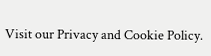Visit our Privacy and Cookie Policy.